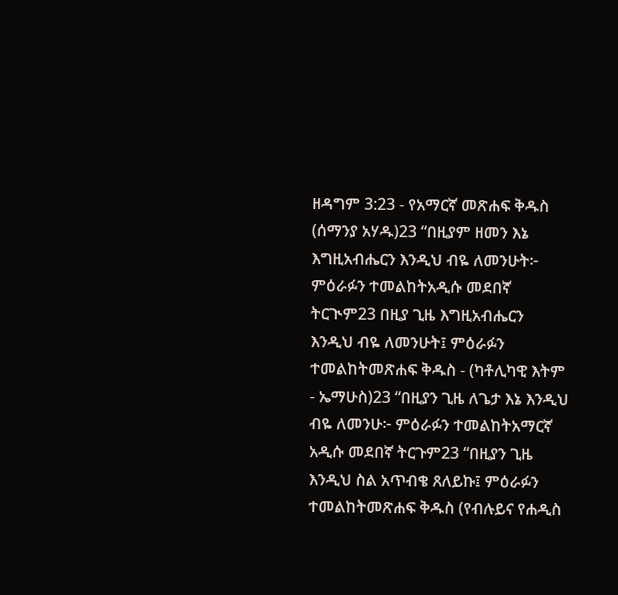ዘዳግም 3:23 - የአማርኛ መጽሐፍ ቅዱስ (ሰማንያ አሃዱ)23 “በዚያም ዘመን እኔ እግዚአብሔርን እንዲህ ብዬ ለመንሁት፦ ምዕራፉን ተመልከትአዲሱ መደበኛ ትርጒም23 በዚያ ጊዜ እግዚአብሔርን እንዲህ ብዬ ለመንሁት፤ ምዕራፉን ተመልከትመጽሐፍ ቅዱስ - (ካቶሊካዊ እትም - ኤማሁስ)23 “በዚያን ጊዜ ለጌታ እኔ እንዲህ ብዬ ለመንሁ፦ ምዕራፉን ተመልከትአማርኛ አዲሱ መደበኛ ትርጉም23 “በዚያን ጊዜ እንዲህ ስል አጥብቄ ጸለይኩ፤ ምዕራፉን ተመልከትመጽሐፍ ቅዱስ (የብሉይና የሐዲስ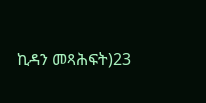ኪዳን መጻሕፍት)23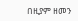በዚያም ዘመን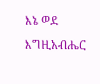እኔ ወደ እግዚአብሔር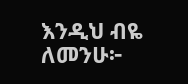እንዲህ ብዬ ለመንሁ፦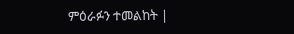ምዕራፉን ተመልከት |